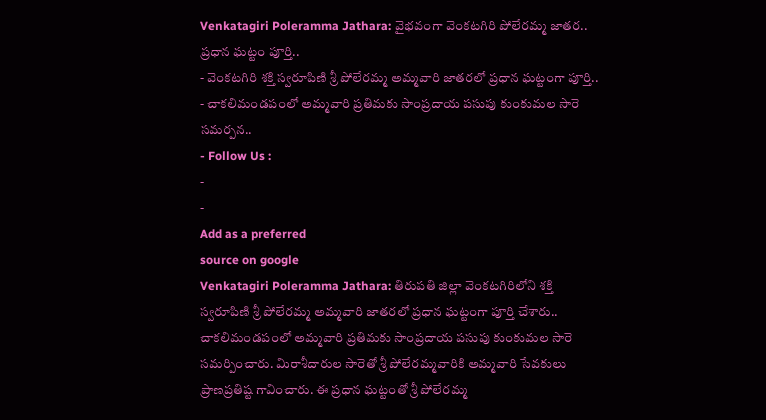Venkatagiri Poleramma Jathara: వైభవంగా వెంకటగిరి పోలేరమ్మ జాతర.. ప్రధాన ఘట్టం పూర్తి..
- వెంకటగిరి శక్తి స్వరూపిణి శ్రీ పోలేరమ్మ అమ్మవారి జాతరలో ప్రధాన ఘట్టంగా పూర్తి..
- చాకలిమండపంలో అమ్మవారి ప్రతిమకు సాంప్రదాయ పసుపు కుంకుమల సారె సమర్పన..
- Follow Us :
-
-
Add as a preferred
source on google
Venkatagiri Poleramma Jathara: తిరుపతి జిల్లా వెంకటగిరిలోని శక్తి స్వరూపిణి శ్రీ పోలేరమ్మ అమ్మవారి జాతరలో ప్రధాన ఘట్టంగా పూర్తి చేశారు.. చాకలిమండపంలో అమ్మవారి ప్రతిమకు సాంప్రదాయ పసుపు కుంకుమల సారె సమర్పించారు. మిరాశీదారుల సారెతో శ్రీ పోలేరమ్మవారికి అమ్మవారి సేవకులు ప్రాణప్రతిష్ట గావించారు. ఈ ప్రధాన ఘట్టంతో శ్రీ పోలేరమ్మ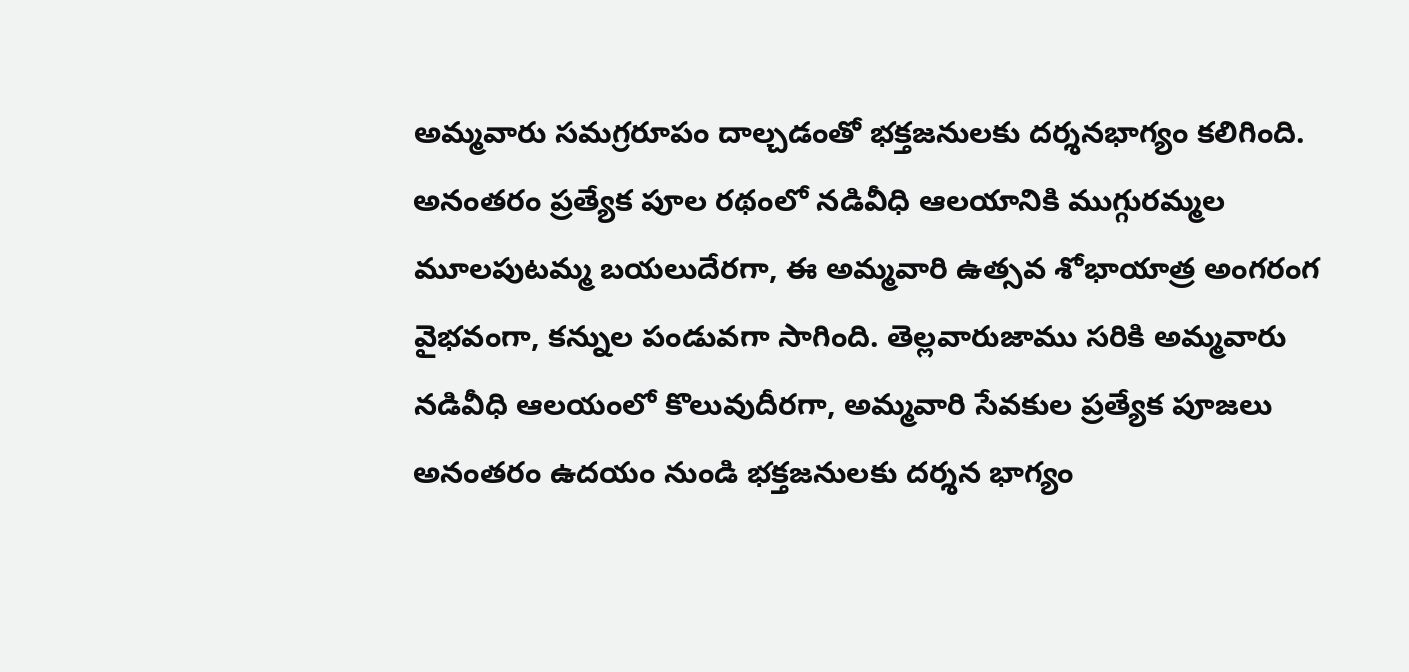అమ్మవారు సమగ్రరూపం దాల్చడంతో భక్తజనులకు దర్శనభాగ్యం కలిగింది. అనంతరం ప్రత్యేక పూల రథంలో నడివీధి ఆలయానికి ముగ్గురమ్మల మూలపుటమ్మ బయలుదేరగా, ఈ అమ్మవారి ఉత్సవ శోభాయాత్ర అంగరంగ వైభవంగా, కన్నుల పండువగా సాగింది. తెల్లవారుజాము సరికి అమ్మవారు నడివీధి ఆలయంలో కొలువుదీరగా, అమ్మవారి సేవకుల ప్రత్యేక పూజలు అనంతరం ఉదయం నుండి భక్తజనులకు దర్శన భాగ్యం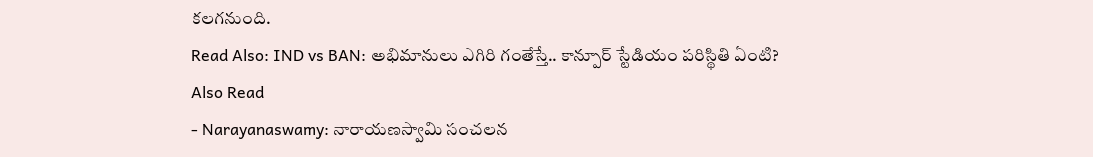కలగనుంది.
Read Also: IND vs BAN: అభిమానులు ఎగిరి గంతేస్తే.. కాన్పూర్ స్టేడియం పరిస్థితి ఏంటి?
Also Read
- Narayanaswamy: నారాయణస్వామి సంచలన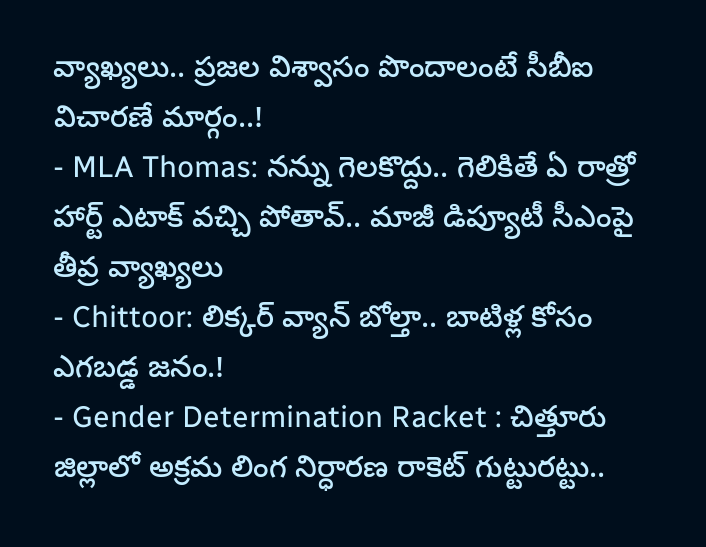వ్యాఖ్యలు.. ప్రజల విశ్వాసం పొందాలంటే సీబీఐ విచారణే మార్గం..!
- MLA Thomas: నన్ను గెలకొద్దు.. గెలికితే ఏ రాత్రో హార్ట్ ఎటాక్ వచ్చి పోతావ్.. మాజీ డిప్యూటీ సీఎంపై తీవ్ర వ్యాఖ్యలు
- Chittoor: లిక్కర్ వ్యాన్ బోల్తా.. బాటిళ్ల కోసం ఎగబడ్డ జనం.!
- Gender Determination Racket : చిత్తూరు జిల్లాలో అక్రమ లింగ నిర్ధారణ రాకెట్ గుట్టురట్టు..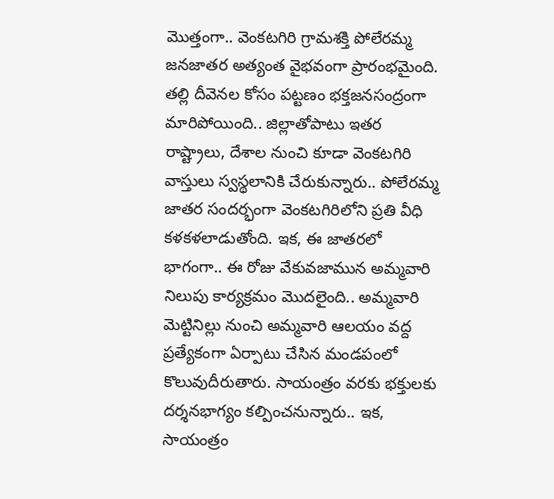మొత్తంగా.. వెంకటగిరి గ్రామశక్తి పోలేరమ్మ జనజాతర అత్యంత వైభవంగా ప్రారంభమైంది. తల్లి దీవెనల కోసం పట్టణం భక్తజనసంద్రంగా మారిపోయింది.. జిల్లాతోపాటు ఇతర రాష్ట్రాలు, దేశాల నుంచి కూడా వెంకటగిరి వాస్తులు స్వస్థలానికి చేరుకున్నారు.. పోలేరమ్మ జాతర సందర్భంగా వెంకటగిరిలోని ప్రతి వీధి కళకళలాడుతోంది. ఇక, ఈ జాతరలో భాగంగా.. ఈ రోజు వేకువజామున అమ్మవారి నిలుపు కార్యక్రమం మొదలైంది.. అమ్మవారి మెట్టినిల్లు నుంచి అమ్మవారి ఆలయం వద్ద ప్రత్యేకంగా ఏర్పాటు చేసిన మండపంలో కొలువుదీరుతారు. సాయంత్రం వరకు భక్తులకు దర్శనభాగ్యం కల్పించనున్నారు.. ఇక, సాయంత్రం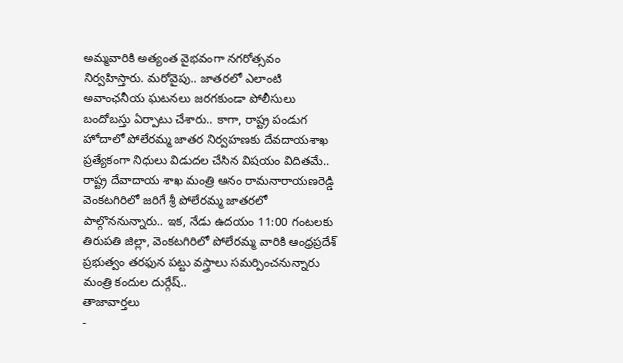అమ్మవారికి అత్యంత వైభవంగా నగరోత్సవం నిర్వహిస్తారు. మరోవైపు.. జాతరలో ఎలాంటి అవాంఛనీయ ఘటనలు జరగకుండా పోలీసులు బందోబస్తు ఏర్పాటు చేశారు.. కాగా, రాష్ట్ర పండుగ హోదాలో పోలేరమ్మ జాతర నిర్వహణకు దేవదాయశాఖ ప్రత్యేకంగా నిధులు విడుదల చేసిన విషయం విదితమే.. రాష్ట్ర దేవాదాయ శాఖ మంత్రి ఆనం రామనారాయణరెడ్డి వెంకటగిరిలో జరిగే శ్రీ పోలేరమ్మ జాతరలో పాల్గొననున్నారు.. ఇక, నేడు ఉదయం 11:00 గంటలకు తిరుపతి జిల్లా, వెంకటగిరిలో పోలేరమ్మ వారికి ఆంధ్రప్రదేశ్ ప్రభుత్వం తరఫున పట్టు వస్త్రాలు సమర్పించనున్నారు మంత్రి కందుల దుర్గేష్..
తాజావార్తలు
-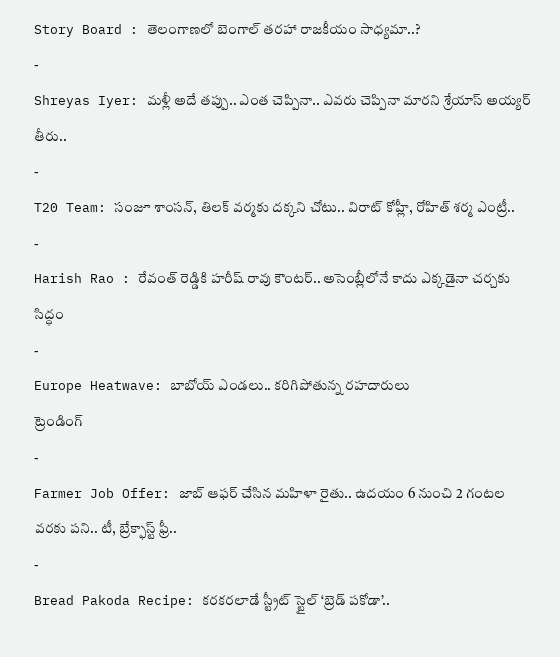Story Board : తెలంగాణలో బెంగాల్ తరహా రాజకీయం సాధ్యమా..?
-
Shreyas Iyer: మళ్లీ అదే తప్పు.. ఎంత చెప్పినా.. ఎవరు చెప్పినా మారని శ్రేయాస్ అయ్యర్ తీరు..
-
T20 Team: సంజూ శాంసన్, తిలక్ వర్మకు దక్కని చోటు.. విరాట్ కోహ్లీ, రోహిత్ శర్మ ఎంట్రీ..
-
Harish Rao : రేవంత్ రెడ్డికి హరీష్ రావు కౌంటర్.. అసెంబ్లీలోనే కాదు ఎక్కడైనా చర్చకు సిద్ధం
-
Europe Heatwave: బాబోయ్ ఎండలు.. కరిగిపోతున్న రహదారులు
ట్రెండింగ్
-
Farmer Job Offer: జాబ్ ఆఫర్ చేసిన మహిళా రైతు.. ఉదయం 6 నుంచి 2 గంటల వరకు పని.. టీ, బ్రేక్ఫాస్ట్ ఫ్రీ..
-
Bread Pakoda Recipe: కరకరలాడే స్ట్రీట్ స్టైల్ ‘బ్రెడ్ పకోడా’..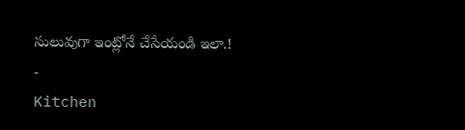సులువుగా ఇంట్లోనే చేసేయండి ఇలా.!
-
Kitchen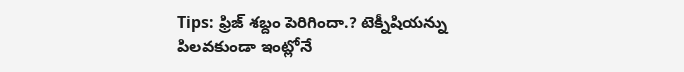Tips: ఫ్రిజ్ శబ్దం పెరిగిందా.? టెక్నీషియన్ను పిలవకుండా ఇంట్లోనే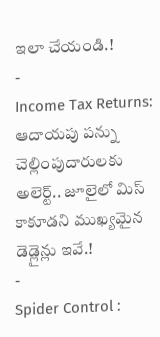ఇలా చేయండి.!
-
Income Tax Returns: ఆదాయపు పన్ను చెల్లింపుదారులకు అలెర్ట్.. జూలైలో మిస్ కాకూడని ముఖ్యమైన డెడ్లైన్లు ఇవే.!
-
Spider Control :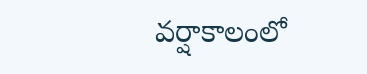వర్షాకాలంలో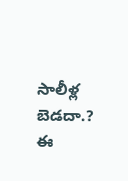సాలీళ్ల బెడదా.? ఈ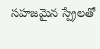సహజమైన స్ప్రేలతో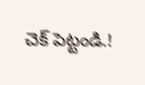చెక్ పెట్టండి.!